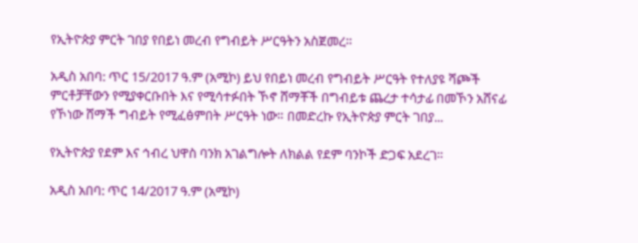የኢትዮጵያ ምርት ገበያ የበይነ መረብ የግብይት ሥርዓትን አስጀመረ።

አዲስ አበባ: ጥር 15/2017 ዓ.ም (አሚኮ) ይህ የበይነ መረብ የግብይት ሥርዓት የተለያዩ ሻጮች ምርቶቻቸውን የሚያቀርቡበት እና የሚሳተፉበት ኾኖ ሸማቾች በግብይቱ ጨረታ ተሳታፊ በመኾን አሸናፊ የኾነው ሸማች ግብይት የሚፈፅምበት ሥርዓት ነው። በመድረኩ የኢትዮጵያ ምርት ገበያ...

የኢትዮጵያ የደም እና ኅብረ ህዋስ ባንክ አገልግሎት ለክልል የደም ባንኮች ድጋፍ አደረገ።

አዲስ አበባ: ጥር 14/2017 ዓ.ም (አሚኮ)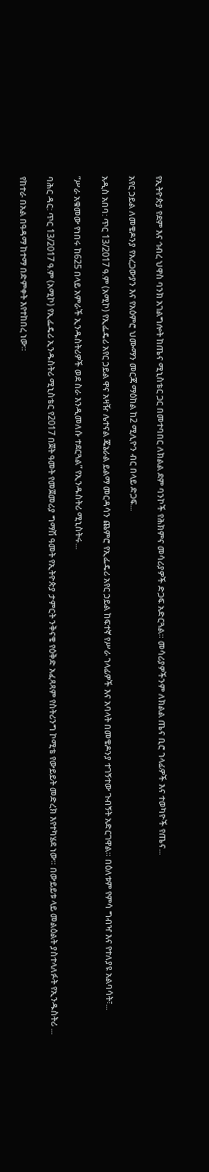የኢትዮጵያ የደም እና ኅብረ ህዋስ ባንክ አገልግሎት ከጤና ሚኒስቴር ጋር በመተባበር ለክልል ደም ባንኮች የሕክምና መሳሪያዎች ድጋፍ አድርጓል። መሳሪያዎችንም ለክልል ጤና ቢሮ ኀላፊዎች እና ተወካዮች የጤና...

አየር ኃይል ለመቄዶንያ የአረጋውያን እና የአዕምሮ ህሙማን መርጃ ማዕከል ከ2 ሚሊዮን ብር በላይ ድጋፍ...

አዲስ አበባ: ጥር 13/2017 ዓ.ም (አሚኮ) የኢፌዴሪ አየር ኃይል ዋና አዛዥ ሌተናል ጄኔራል ይልማ መርዳሳን ጨምሮ የኢፌዴሪ አየር ኃይል ከፍተኛ የሥራ ኀላፊዎች እና አባላት በመቄዶንያ ተገኝተው ጉብኝት አድርገዋል። በዕለቱም የምሳ ግብዣ እና የተለያዩ አልባሳት፣...

“ሥራ አቁመው የነበሩ ከ625 በላይ አምራች ኢንዱስትሪዎች ወደ ስራ እንዲመለሱ ተደርጓል” የኢንዱስትሪ ሚኒስትሩ...

ባሕር ዳር: ጥር 13/2017 ዓ.ም (አሚኮ) የኢፌዴሪ ኢንዱስትሪ ሚኒስቴር የ2017 በጀት ዓመት የመጀመሪያ ግማሽ ዓመት የኢትዮጵያ ታምርት ንቅናቄ የዕቅድ አፈጻጻም የስትሪንግ ኮሚቴ የውይይት መድረክ እየተካሄደ ነው። በውይይቱ ላይ መልዕልት ያስተላለፉት የኢንዱስትሪ ...

የከተራ በአል በዓዳማ ከተማ በድምቀት እየተከበረ ነው።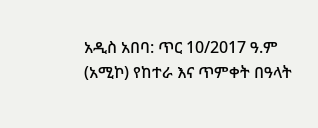አዲስ አበባ: ጥር 10/2017 ዓ.ም (አሚኮ) የከተራ እና ጥምቀት በዓላት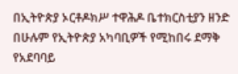በኢትዮጵያ ኦርቶዶክሥ ተዋሕዶ ቤተክርስቲያን ዘንድ በሁሉም የኢትዮጵያ አካባቢዎች የሚከበሩ ደማቅ የአደባባይ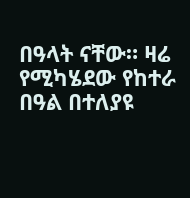በዓላት ናቸው። ዛሬ የሚካሄደው የከተራ በዓል በተለያዩ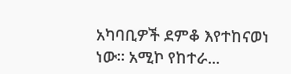አካባቢዎች ደምቆ እየተከናወነ ነው። አሚኮ የከተራ...